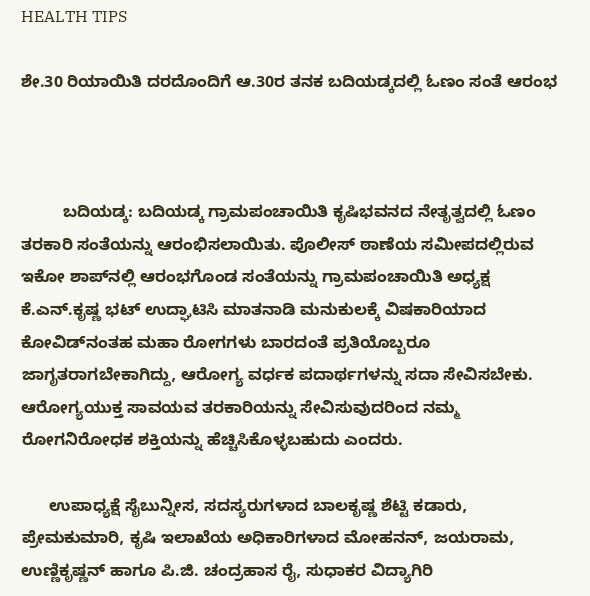HEALTH TIPS

ಶೇ.30 ರಿಯಾಯಿತಿ ದರದೊಂದಿಗೆ ಆ.30ರ ತನಕ ಬದಿಯಡ್ಕದಲ್ಲಿ ಓಣಂ ಸಂತೆ ಆರಂಭ



         ಬದಿಯಡ್ಕ: ಬದಿಯಡ್ಕ ಗ್ರಾಮಪಂಚಾಯಿತಿ ಕೃಷಿಭವನದ ನೇತೃತ್ವದಲ್ಲಿ ಓಣಂ ತರಕಾರಿ ಸಂತೆಯನ್ನು ಆರಂಭಿಸಲಾಯಿತು. ಪೊಲೀಸ್ ಠಾಣೆಯ ಸಮೀಪದಲ್ಲಿರುವ ಇಕೋ ಶಾಪ್‍ನಲ್ಲಿ ಆರಂಭಗೊಂಡ ಸಂತೆಯನ್ನು ಗ್ರಾಮಪಂಚಾಯಿತಿ ಅಧ್ಯಕ್ಷ ಕೆ.ಎನ್.ಕೃಷ್ಣ ಭಟ್ ಉದ್ಘಾಟಿಸಿ ಮಾತನಾಡಿ ಮನುಕುಲಕ್ಕೆ ವಿಷಕಾರಿಯಾದ ಕೋವಿಡ್‍ನಂತಹ ಮಹಾ ರೋಗಗಳು ಬಾರದಂತೆ ಪ್ರತಿಯೊಬ್ಬರೂ ಜಾಗೃತರಾಗಬೇಕಾಗಿದ್ದು, ಆರೋಗ್ಯ ವರ್ಧಕ ಪದಾರ್ಥಗಳನ್ನು ಸದಾ ಸೇವಿಸಬೇಕು. ಆರೋಗ್ಯಯುಕ್ತ ಸಾವಯವ ತರಕಾರಿಯನ್ನು ಸೇವಿಸುವುದರಿಂದ ನಮ್ಮ ರೋಗನಿರೋಧಕ ಶಕ್ತಿಯನ್ನು ಹೆಚ್ಚಿಸಿಕೊಳ್ಳಬಹುದು ಎಂದರು.

      ಉಪಾಧ್ಯಕ್ಷೆ ಸೈಬುನ್ನೀಸ, ಸದಸ್ಯರುಗಳಾದ ಬಾಲಕೃಷ್ಣ ಶೆಟ್ಟಿ ಕಡಾರು, ಪ್ರೇಮಕುಮಾರಿ, ಕೃಷಿ ಇಲಾಖೆಯ ಅಧಿಕಾರಿಗಳಾದ ಮೋಹನನ್, ಜಯರಾಮ, ಉಣ್ಣಿಕೃಷ್ಣನ್ ಹಾಗೂ ಪಿ.ಜಿ. ಚಂದ್ರಹಾಸ ರೈ, ಸುಧಾಕರ ವಿದ್ಯಾಗಿರಿ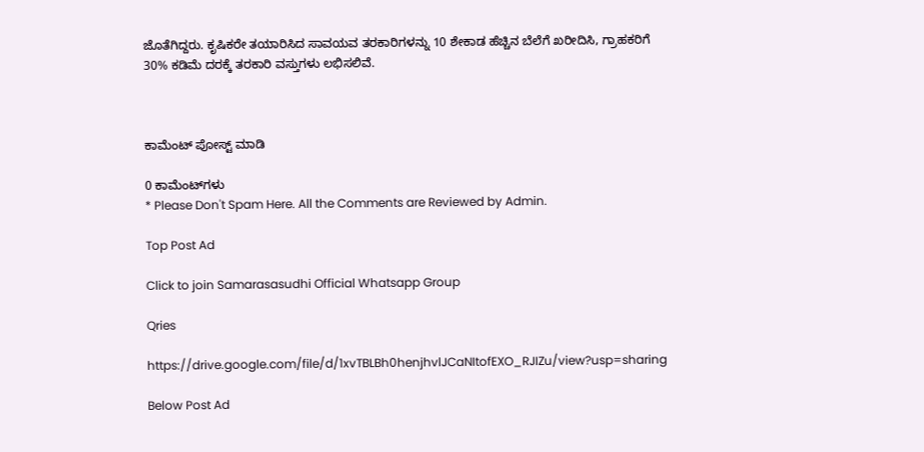ಜೊತೆಗಿದ್ದರು. ಕೃಷಿಕರೇ ತಯಾರಿಸಿದ ಸಾವಯವ ತರಕಾರಿಗಳನ್ನು 10 ಶೇಕಾಡ ಹೆಚ್ಚಿನ ಬೆಲೆಗೆ ಖರೀದಿಸಿ, ಗ್ರಾಹಕರಿಗೆ 30% ಕಡಿಮೆ ದರಕ್ಕೆ ತರಕಾರಿ ವಸ್ತುಗಳು ಲಭಿಸಲಿವೆ.



ಕಾಮೆಂಟ್‌‌ ಪೋಸ್ಟ್‌ ಮಾಡಿ

0 ಕಾಮೆಂಟ್‌ಗಳು
* Please Don't Spam Here. All the Comments are Reviewed by Admin.

Top Post Ad

Click to join Samarasasudhi Official Whatsapp Group

Qries

https://drive.google.com/file/d/1xvTBLBh0henjhvlJCaNItofEXO_RJIZu/view?usp=sharing

Below Post Ad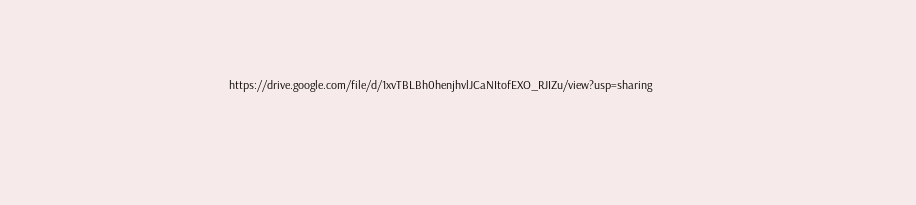https://drive.google.com/file/d/1xvTBLBh0henjhvlJCaNItofEXO_RJIZu/view?usp=sharing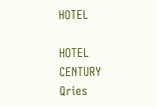HOTEL

HOTEL
CENTURY
Qries